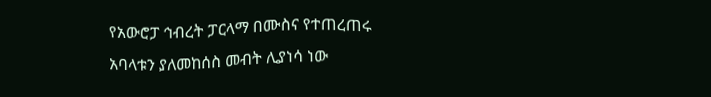የአውሮፓ ኅብረት ፓርላማ በሙስና የተጠረጠሩ አባላቱን ያለመከሰስ መብት ሊያነሳ ነው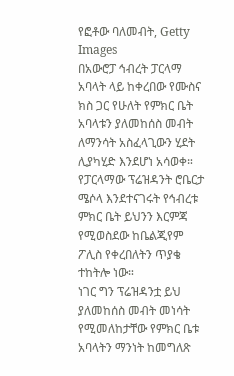የፎቶው ባለመብት, Getty Images
በአውሮፓ ኅብረት ፓርላማ አባላት ላይ ከቀረበው የሙስና ክስ ጋር የሁለት የምክር ቤት አባላቱን ያለመከሰስ መብት ለማንሳት አስፈላጊውን ሂደት ሊያካሂድ እንደሆነ አሳወቀ።
የፓርላማው ፕሬዝዳንት ሮቤርታ ሜሶላ እንደተናገሩት የኅብረቱ ምክር ቤት ይህንን እርምጃ የሚወስደው ከቤልጂየም ፖሊስ የቀረበለትን ጥያቄ ተከትሎ ነው።
ነገር ግን ፕሬዝዳንቷ ይህ ያለመከሰስ መብት መነሳት የሚመለከታቸው የምክር ቤቱ አባላትን ማንነት ከመግለጽ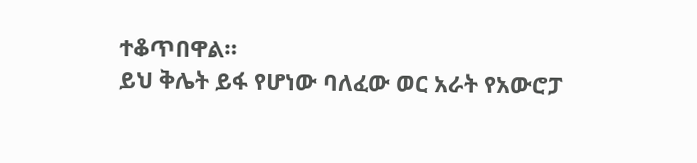ተቆጥበዋል።
ይህ ቅሌት ይፋ የሆነው ባለፈው ወር አራት የአውሮፓ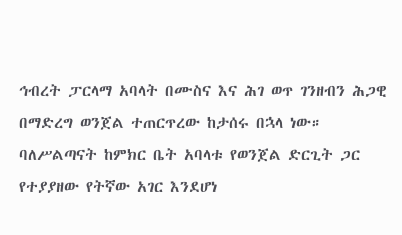ኅብረት ፓርላማ አባላት በሙስና እና ሕገ ወጥ ገንዘብን ሕጋዊ በማድረግ ወንጀል ተጠርጥረው ከታሰሩ በኋላ ነው።
ባለሥልጣናት ከምክር ቤት አባላቱ የወንጀል ድርጊት ጋር የተያያዘው የትኛው አገር እንደሆነ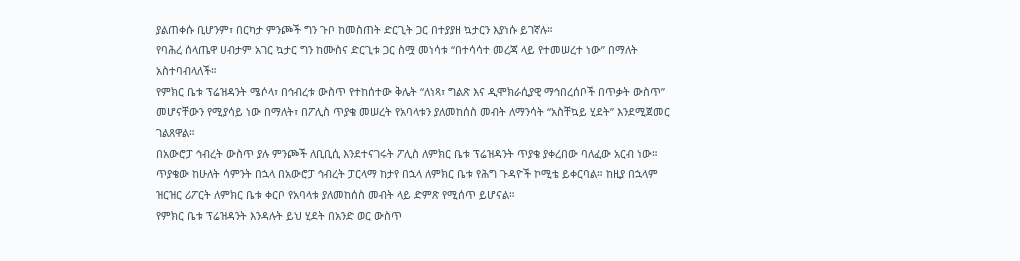ያልጠቀሱ ቢሆንም፣ በርካታ ምንጮች ግን ጉቦ ከመስጠት ድርጊት ጋር በተያያዘ ኳታርን እያነሱ ይገኛሉ።
የባሕረ ሰላጤዋ ሀብታም አገር ኳታር ግን ከሙስና ድርጊቱ ጋር ስሟ መነሳቱ “በተሳሳተ መረጃ ላይ የተመሠረተ ነው” በማለት አስተባብላለች።
የምክር ቤቱ ፕሬዝዳንት ሜሶላ፣ በኅብረቱ ውስጥ የተከሰተው ቅሌት “ለነጻ፣ ግልጽ እና ዲሞክራሲያዊ ማኅበረሰቦች በጥቃት ውስጥ” መሆናቸውን የሚያሳይ ነው በማለት፣ በፖሊስ ጥያቄ መሠረት የአባላቱን ያለመከሰስ መብት ለማንሳት “አስቸኳይ ሂደት” እንደሚጀመር ገልጸዋል።
በአውሮፓ ኅብረት ውስጥ ያሉ ምንጮች ለቢቢሲ እንደተናገሩት ፖሊስ ለምክር ቤቱ ፕሬዝዳንት ጥያቄ ያቀረበው ባለፈው አርብ ነው።
ጥያቄው ከሁለት ሳምንት በኋላ በአውሮፓ ኅብረት ፓርላማ ከታየ በኋላ ለምክር ቤቱ የሕግ ጉዳዮች ኮሚቴ ይቀርባል። ከዚያ በኋላም ዝርዝር ሪፖርት ለምክር ቤቱ ቀርቦ የአባላቱ ያለመከሰስ መብት ላይ ድምጽ የሚሰጥ ይሆናል።
የምክር ቤቱ ፕሬዝዳንት እንዳሉት ይህ ሂደት በአንድ ወር ውስጥ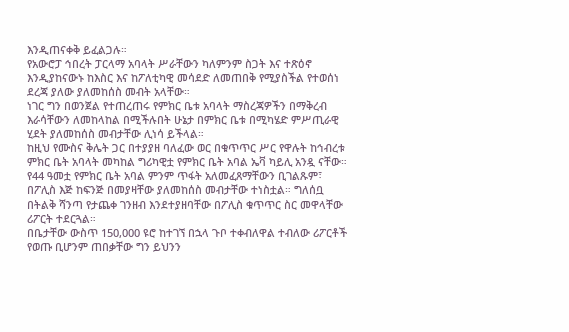እንዲጠናቀቅ ይፈልጋሉ።
የአውሮፓ ኅበረት ፓርላማ አባላት ሥራቸውን ካለምንም ስጋት እና ተጽዕኖ እንዲያከናውኑ ከእስር እና ከፖለቲካዊ መሳደድ ለመጠበቅ የሚያስችል የተወሰነ ደረጃ ያለው ያለመከሰስ መብት አላቸው።
ነገር ግን በወንጀል የተጠረጠሩ የምክር ቤቱ አባላት ማስረጃዎችን በማቅረብ እራሳቸውን ለመከላከል በሚችሉበት ሁኔታ በምክር ቤቱ በሚካሄድ ምሥጢራዊ ሂደት ያለመከሰስ መብታቸው ሊነሳ ይችላል።
ከዚህ የሙስና ቅሌት ጋር በተያያዘ ባለፈው ወር በቁጥጥር ሥር የዋሉት ከኅብረቱ ምክር ቤት አባላት መካከል ግሪካዊቷ የምክር ቤት አባል ኤቫ ካይሊ አንዷ ናቸው።
የ44 ዓመቷ የምክር ቤት አባል ምንም ጥፋት አለመፈጸማቸውን ቢገልጹም፣ በፖሊስ እጅ ከፍንጅ በመያዛቸው ያለመከሰስ መብታቸው ተነስቷል። ግለሰቧ በትልቅ ሻንጣ የታጨቀ ገንዘብ እንደተያዘባቸው በፖሊስ ቁጥጥር ስር መዋላቸው ሪፖርት ተደርጓል።
በቤታቸው ውስጥ 150,000 ዩሮ ከተገኘ በኋላ ጉቦ ተቀብለዋል ተብለው ሪፖርቶች የወጡ ቢሆንም ጠበቃቸው ግን ይህንን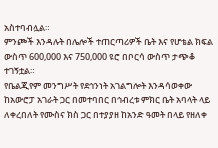አስተባብሏል።
ምንጮች እንዳሉት በሌሎች ተጠርጣሪዎች ቤት እና የሆቴል ክፍል ውስጥ 600,000 እና 750,000 ዩሮ በቦርሳ ውስጥ ታጭቆ ተገኝቷል።
የቤልጂየም መንግሥት የደኅንነት አገልግሎት እንዳሳወቀው ከአውሮፓ አገራት ጋር በመተባበር በኅብረቱ ምክር ቤት አባላት ላይ ለቀረበለት የሙስና ክስ ጋር በተያያዘ ከአንድ ዓመት በላይ የዘለቀ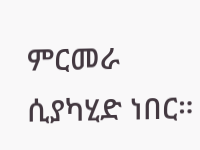ምርመራ ሲያካሂድ ነበር።